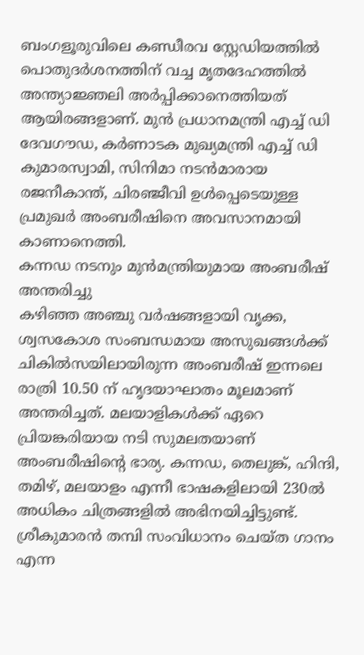ബംഗളൂരുവിലെ കണ്ഡീരവ സ്റ്റേഡിയത്തിൽ പൊതുദർശനത്തിന് വച്ച മൃതദേഹത്തിൽ അന്ത്യാജ്ഞലി അർപ്പിക്കാനെത്തിയത് ആയിരങ്ങളാണ്. മുൻ പ്രധാനമന്ത്രി എച്ച് ഡി ദേവഗൗഡ, കർണാടക മുഖ്യമന്ത്രി എച്ച് ഡി കുമാരസ്വാമി, സിനിമാ നടൻമാരായ രജനീകാന്ത്, ചിരഞ്ജീവി ഉൾപ്പെടെയുള്ള പ്രമുഖർ അംബരീഷിനെ അവസാനമായി കാണാനെത്തി.
കന്നഡ നടനും മുൻമന്ത്രിയുമായ അംബരീഷ് അന്തരിച്ചു
കഴിഞ്ഞ അഞ്ചു വർഷങ്ങളായി വൃക്ക, ശ്വസകോശ സംബന്ധമായ അസുഖങ്ങൾക്ക് ചികിൽസയിലായിരുന്ന അംബരീഷ് ഇന്നലെ രാത്രി 10.50 ന് ഹൃദയാഘാതം മൂലമാണ് അന്തരിച്ചത്. മലയാളികൾക്ക് ഏറെ പ്രിയങ്കരിയായ നടി സുമലതയാണ് അംബരീഷിന്റെ ഭാര്യ. കന്നഡ, തെലുങ്ക്, ഹിന്ദി, തമിഴ്, മലയാളം എന്നീ ഭാഷകളിലായി 230ൽ അധികം ചിത്രങ്ങളിൽ അഭിനയിച്ചിട്ടുണ്ട്. ശ്രീകുമാരൻ തമ്പി സംവിധാനം ചെയ്ത ഗാനം എന്ന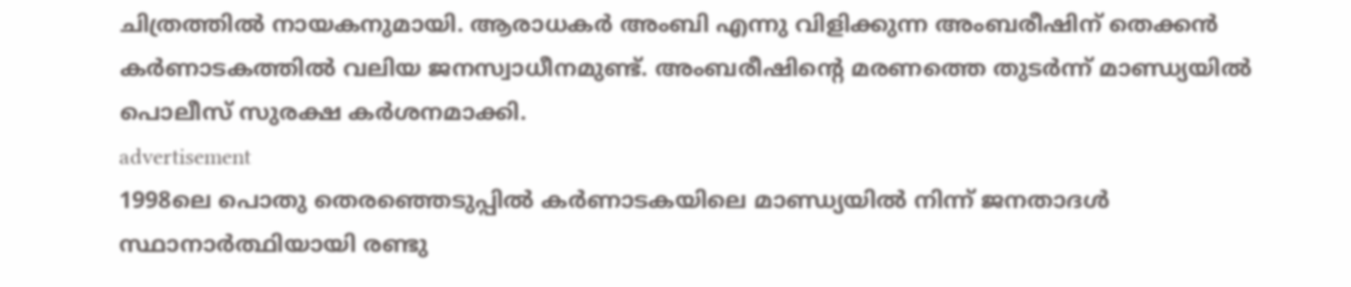ചിത്രത്തിൽ നായകനുമായി. ആരാധകർ അംബി എന്നു വിളിക്കുന്ന അംബരീഷിന് തെക്കൻ കർണാടകത്തിൽ വലിയ ജനസ്വാധീനമുണ്ട്. അംബരീഷിന്റെ മരണത്തെ തുടർന്ന് മാണ്ഡ്യയിൽ പൊലീസ് സുരക്ഷ കർശനമാക്കി.
advertisement
1998ലെ പൊതു തെരഞ്ഞെടുപ്പിൽ കർണാടകയിലെ മാണ്ഡ്യയിൽ നിന്ന് ജനതാദൾ സ്ഥാനാർത്ഥിയായി രണ്ടു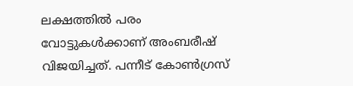ലക്ഷത്തിൽ പരം വോട്ടുകൾക്കാണ് അംബരീഷ് വിജയിച്ചത്. പന്നീട് കോൺഗ്രസ്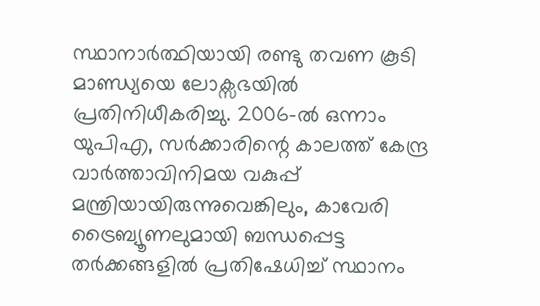സ്ഥാനാർത്ഥിയായി രണ്ടു തവണ കൂടി മാണ്ഡ്യയെ ലോക്സഭയിൽ പ്രതിനിധീകരിച്ചു. 2006-ൽ ഒന്നാം യുപിഎ, സർക്കാരിന്റെ കാലത്ത് കേന്ദ്ര വാർത്താവിനിമയ വകുപ്പ് മന്ത്രിയായിരുന്നുവെങ്കിലും, കാവേരി ട്രൈബ്യൂണലുമായി ബന്ധപ്പെട്ട തർക്കങ്ങളിൽ പ്രതിഷേധിച്ച് സ്ഥാനം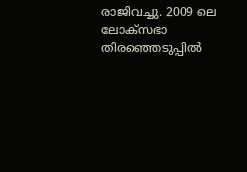രാജിവച്ചു. 2009 ലെ ലോക്സഭാ തിരഞ്ഞെടുപ്പിൽ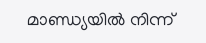മാണ്ഡ്യയിൽ നിന്ന്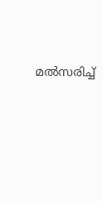മൽസരിച്ച്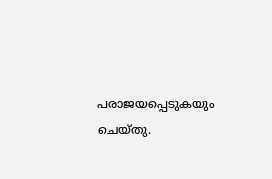പരാജയപ്പെടുകയും ചെയ്തു.